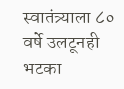स्वातंत्र्याला ८० वर्षे उलटूनही भटका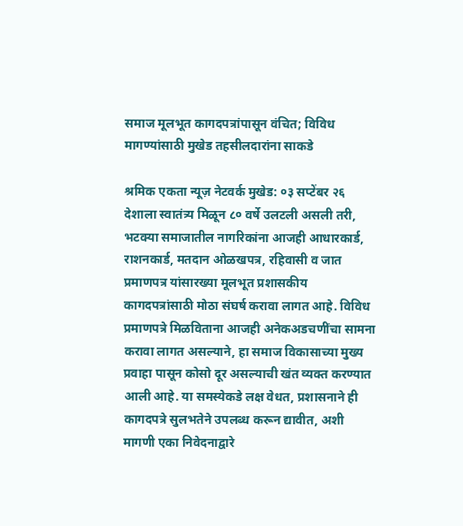समाज मूलभूत कागदपत्रांपासून वंचित; विविध मागण्यांसाठी मुखेड तहसीलदारांना साकडे

श्रमिक एकता न्यूज़ नेटवर्क मुखेड: ०३ सप्टेंबर २६
देशाला स्वातंत्र्य मिळून ८० वर्षे उलटली असली तरी, भटक्या समाजातील नागरिकांना आजही आधारकार्ड, राशनकार्ड, मतदान ओळखपत्र, रहिवासी व जात प्रमाणपत्र यांसारख्या मूलभूत प्रशासकीय कागदपत्रांसाठी मोठा संघर्ष करावा लागत आहे. विविध प्रमाणपत्रे मिळविताना आजही अनेकअडचणींचा सामना करावा लागत असल्याने, हा समाज विकासाच्या मुख्य प्रवाहा पासून कोसो दूर असल्याची खंत व्यक्त करण्यात आली आहे. या समस्येकडे लक्ष वेधत, प्रशासनाने ही कागदपत्रे सुलभतेने उपलब्ध करून द्यावीत, अशी मागणी एका निवेदनाद्वारे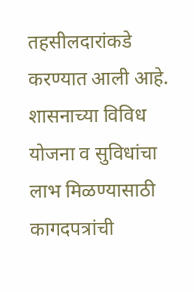तहसीलदारांकडे करण्यात आली आहे.
शासनाच्या विविध योजना व सुविधांचा लाभ मिळण्यासाठी कागदपत्रांची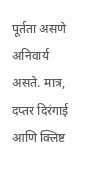पूर्तता असणे अनिवार्य असते. मात्र, दप्तर दिरंगाई आणि क्लिष्ट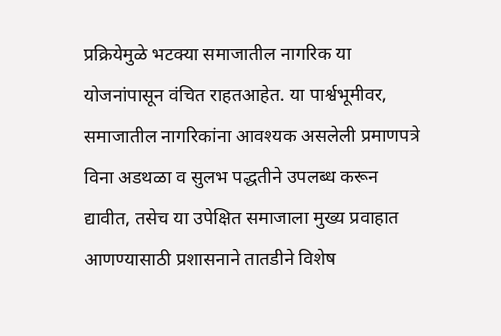प्रक्रियेमुळे भटक्या समाजातील नागरिक या योजनांपासून वंचित राहतआहेत. या पार्श्वभूमीवर, समाजातील नागरिकांना आवश्यक असलेली प्रमाणपत्रे विना अडथळा व सुलभ पद्धतीने उपलब्ध करून द्यावीत, तसेच या उपेक्षित समाजाला मुख्य प्रवाहात आणण्यासाठी प्रशासनाने तातडीने विशेष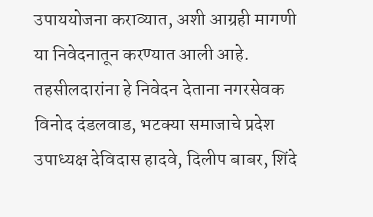उपाययोजना कराव्यात, अशी आग्रही मागणी या निवेदनातून करण्यात आली आहे.
तहसीलदारांना हे निवेदन देताना नगरसेवक विनोद दंडलवाड, भटक्या समाजाचे प्रदेश उपाध्यक्ष देविदास हादवे, दिलीप बाबर, शिंदे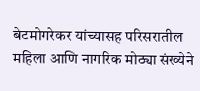बेटमोगरेकर यांच्यासह परिसरातील महिला आणि नागरिक मोठ्या संख्येने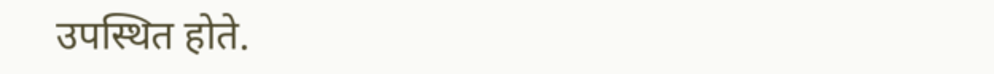उपस्थित होते.